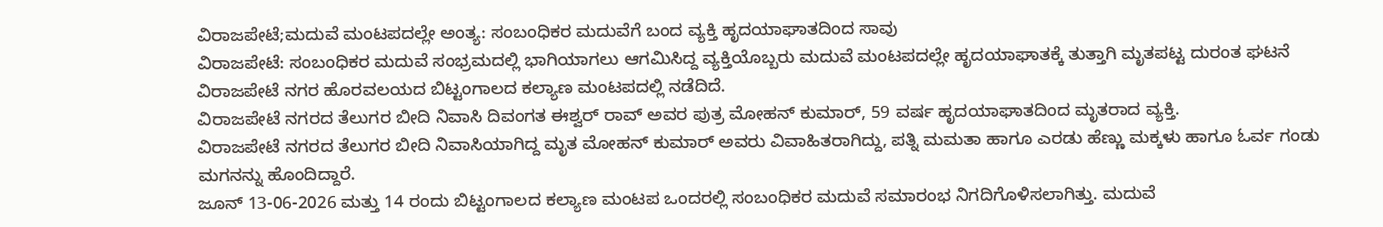ವಿರಾಜಪೇಟೆ;ಮದುವೆ ಮಂಟಪದಲ್ಲೇ ಅಂತ್ಯ: ಸಂಬಂಧಿಕರ ಮದುವೆಗೆ ಬಂದ ವ್ಯಕ್ತಿ ಹೃದಯಾಘಾತದಿಂದ ಸಾವು
ವಿರಾಜಪೇಟೆ: ಸಂಬಂಧಿಕರ ಮದುವೆ ಸಂಭ್ರಮದಲ್ಲಿ ಭಾಗಿಯಾಗಲು ಆಗಮಿಸಿದ್ದ ವ್ಯಕ್ತಿಯೊಬ್ಬರು ಮದುವೆ ಮಂಟಪದಲ್ಲೇ ಹೃದಯಾಘಾತಕ್ಕೆ ತುತ್ತಾಗಿ ಮೃತಪಟ್ಟ ದುರಂತ ಘಟನೆ ವಿರಾಜಪೇಟೆ ನಗರ ಹೊರವಲಯದ ಬಿಟ್ಟಂಗಾಲದ ಕಲ್ಯಾಣ ಮಂಟಪದಲ್ಲಿ ನಡೆದಿದೆ.
ವಿರಾಜಪೇಟೆ ನಗರದ ತೆಲುಗರ ಬೀದಿ ನಿವಾಸಿ ದಿವಂಗತ ಈಶ್ವರ್ ರಾವ್ ಅವರ ಪುತ್ರ ಮೋಹನ್ ಕುಮಾರ್, 59 ವರ್ಷ ಹೃದಯಾಘಾತದಿಂದ ಮೃತರಾದ ವ್ಯಕ್ತಿ.
ವಿರಾಜಪೇಟೆ ನಗರದ ತೆಲುಗರ ಬೀದಿ ನಿವಾಸಿಯಾಗಿದ್ದ ಮೃತ ಮೋಹನ್ ಕುಮಾರ್ ಅವರು ವಿವಾಹಿತರಾಗಿದ್ದು, ಪತ್ನಿ ಮಮತಾ ಹಾಗೂ ಎರಡು ಹೆಣ್ಣು ಮಕ್ಕಳು ಹಾಗೂ ಓರ್ವ ಗಂಡು ಮಗನನ್ನು ಹೊಂದಿದ್ದಾರೆ.
ಜೂನ್ 13-06-2026 ಮತ್ತು 14 ರಂದು ಬಿಟ್ಟಂಗಾಲದ ಕಲ್ಯಾಣ ಮಂಟಪ ಒಂದರಲ್ಲಿ ಸಂಬಂಧಿಕರ ಮದುವೆ ಸಮಾರಂಭ ನಿಗದಿಗೊಳಿಸಲಾಗಿತ್ತು. ಮದುವೆ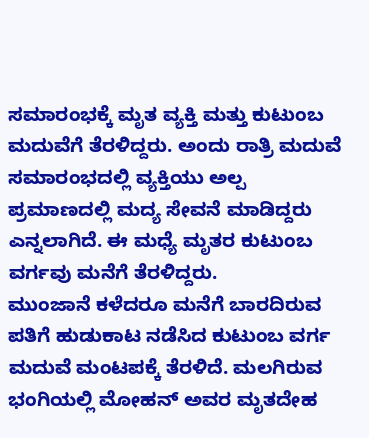ಸಮಾರಂಭಕ್ಕೆ ಮೃತ ವ್ಯಕ್ತಿ ಮತ್ತು ಕುಟುಂಬ ಮದುವೆಗೆ ತೆರಳಿದ್ದರು. ಅಂದು ರಾತ್ರಿ ಮದುವೆ ಸಮಾರಂಭದಲ್ಲಿ ವ್ಯಕ್ತಿಯು ಅಲ್ಪ ಪ್ರಮಾಣದಲ್ಲಿ ಮದ್ಯ ಸೇವನೆ ಮಾಡಿದ್ದರು ಎನ್ನಲಾಗಿದೆ. ಈ ಮಧ್ಯೆ ಮೃತರ ಕುಟುಂಬ ವರ್ಗವು ಮನೆಗೆ ತೆರಳಿದ್ದರು.
ಮುಂಜಾನೆ ಕಳೆದರೂ ಮನೆಗೆ ಬಾರದಿರುವ ಪತಿಗೆ ಹುಡುಕಾಟ ನಡೆಸಿದ ಕುಟುಂಬ ವರ್ಗ ಮದುವೆ ಮಂಟಪಕ್ಕೆ ತೆರಳಿದೆ. ಮಲಗಿರುವ ಭಂಗಿಯಲ್ಲಿ ಮೋಹನ್ ಅವರ ಮೃತದೇಹ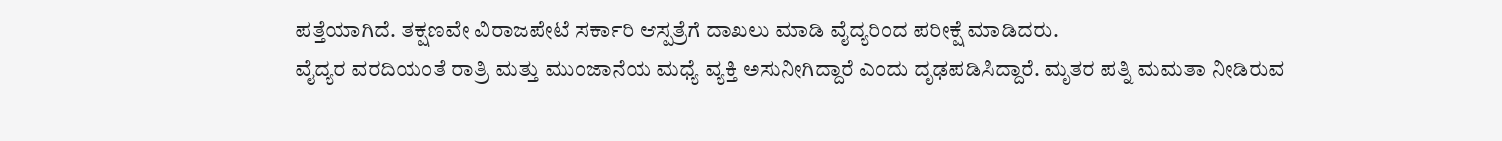ಪತ್ತೆಯಾಗಿದೆ. ತಕ್ಷಣವೇ ವಿರಾಜಪೇಟೆ ಸರ್ಕಾರಿ ಆಸ್ಪತ್ರೆಗೆ ದಾಖಲು ಮಾಡಿ ವೈದ್ಯರಿಂದ ಪರೀಕ್ಷೆ ಮಾಡಿದರು.
ವೈದ್ಯರ ವರದಿಯಂತೆ ರಾತ್ರಿ ಮತ್ತು ಮುಂಜಾನೆಯ ಮಧ್ಯೆ ವ್ಯಕ್ತಿ ಅಸುನೀಗಿದ್ದಾರೆ ಎಂದು ದೃಢಪಡಿಸಿದ್ದಾರೆ. ಮೃತರ ಪತ್ನಿ ಮಮತಾ ನೀಡಿರುವ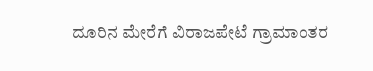ದೂರಿನ ಮೇರೆಗೆ ವಿರಾಜಪೇಟೆ ಗ್ರಾಮಾಂತರ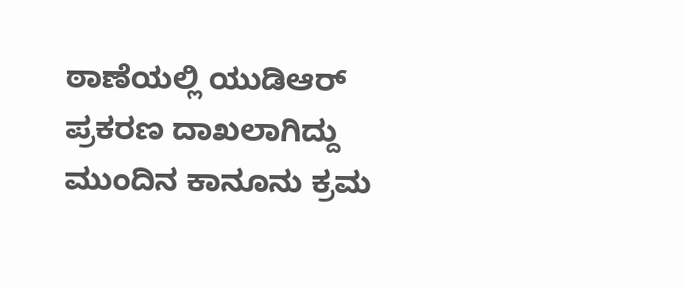ಠಾಣೆಯಲ್ಲಿ ಯುಡಿಆರ್ ಪ್ರಕರಣ ದಾಖಲಾಗಿದ್ದು ಮುಂದಿನ ಕಾನೂನು ಕ್ರಮ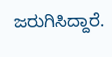ಜರುಗಿಸಿದ್ದಾರೆ.